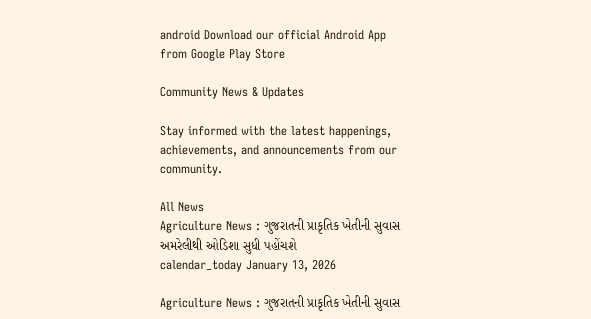android Download our official Android App from Google Play Store

Community News & Updates

Stay informed with the latest happenings, achievements, and announcements from our community.

All News
Agriculture News : ગુજરાતની પ્રાકૃતિક ખેતીની સુવાસ અમરેલીથી ઓડિશા સુધી પહોંચશે
calendar_today January 13, 2026

Agriculture News : ગુજરાતની પ્રાકૃતિક ખેતીની સુવાસ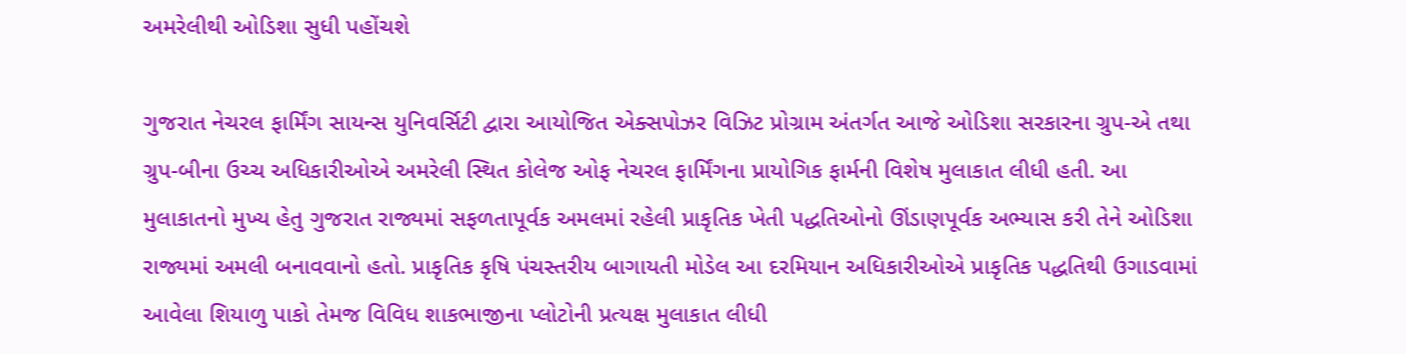અમરેલીથી ઓડિશા સુધી પહોંચશે

ગુજરાત નેચરલ ફાર્મિંગ સાયન્સ યુનિવર્સિટી દ્વારા આયોજિત એક્સપોઝર વિઝિટ પ્રોગ્રામ અંતર્ગત આજે ઓડિશા સરકારના ગ્રુપ-એ તથા ગ્રુપ-બીના ઉચ્ચ અધિકારીઓએ અમરેલી સ્થિત કોલેજ ઓફ નેચરલ ફાર્મિંગના પ્રાયોગિક ફાર્મની વિશેષ મુલાકાત લીધી હતી. આ મુલાકાતનો મુખ્ય હેતુ ગુજરાત રાજ્યમાં સફળતાપૂર્વક અમલમાં રહેલી પ્રાકૃતિક ખેતી પદ્ધતિઓનો ઊંડાણપૂર્વક અભ્યાસ કરી તેને ઓડિશા રાજ્યમાં અમલી બનાવવાનો હતો. પ્રાકૃતિક કૃષિ પંચસ્તરીય બાગાયતી મોડેલ આ દરમિયાન અધિકારીઓએ પ્રાકૃતિક પદ્ધતિથી ઉગાડવામાં આવેલા શિયાળુ પાકો તેમજ વિવિધ શાકભાજીના પ્લોટોની પ્રત્યક્ષ મુલાકાત લીધી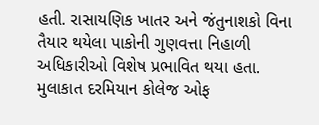હતી. રાસાયણિક ખાતર અને જંતુનાશકો વિના તૈયાર થયેલા પાકોની ગુણવત્તા નિહાળી અધિકારીઓ વિશેષ પ્રભાવિત થયા હતા. મુલાકાત દરમિયાન કોલેજ ઓફ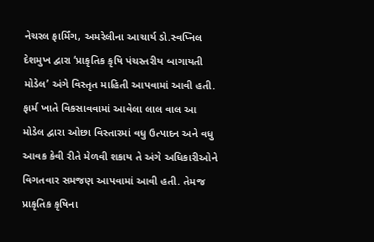નેચરલ ફાર્મિંગ, અમરેલીના આચાર્ય ડો.સ્વપ્નિલ દેશમુખ દ્વારા ‘પ્રાકૃતિક કૃષિ પંચસ્તરીય બાગાયતી મોડેલ’ અંગે વિસ્તૃત માહિતી આપવામાં આવી હતી. ફાર્મ ખાતે વિકસાવવામાં આવેલા લાલ વાલ આ મોડેલ દ્વારા ઓછા વિસ્તારમાં વધુ ઉત્પાદન અને વધુ આવક કેવી રીતે મેળવી શકાય તે અંગે અધિકારીઓને વિગતવાર સમજણ આપવામાં આવી હતી. તેમજ પ્રાકૃતિક કૃષિના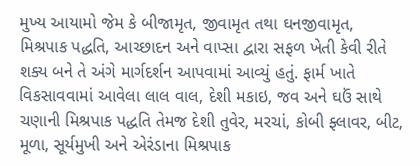મુખ્ય આયામો જેમ કે બીજામૃત, જીવામૃત તથા ઘનજીવામૃત, મિશ્રપાક પદ્ધતિ, આચ્છાદન અને વાપ્સા દ્વારા સફળ ખેતી કેવી રીતે શક્ય બને તે અંગે માર્ગદર્શન આપવામાં આવ્યું હતું. ફાર્મ ખાતે વિકસાવવામાં આવેલા લાલ વાલ, દેશી મકાઇ, જવ અને ઘઉં સાથે ચણાની મિશ્રપાક પદ્ધતિ તેમજ દેશી તુવેર, મરચાં, કોબી ફ્લાવર, બીટ, મૂળા, સૂર્યમુખી અને એરંડાના મિશ્રપાક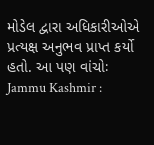મોડેલ દ્વારા અધિકારીઓએ પ્રત્યક્ષ અનુભવ પ્રાપ્ત કર્યો હતો. આ પણ વાંચોઃ Jammu Kashmir :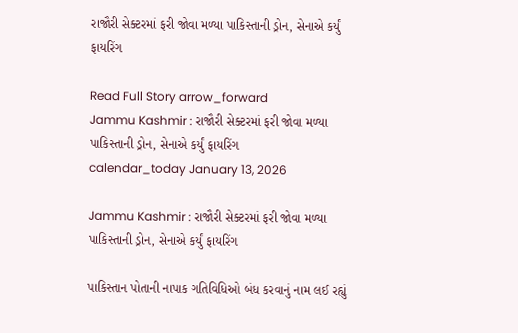રાજૌરી સેક્ટરમાં ફરી જોવા મળ્યા પાકિસ્તાની ડ્રોન, સેનાએ કર્યું ફાયરિંગ

Read Full Story arrow_forward
Jammu Kashmir : રાજૌરી સેક્ટરમાં ફરી જોવા મળ્યા પાકિસ્તાની ડ્રોન, સેનાએ કર્યું ફાયરિંગ
calendar_today January 13, 2026

Jammu Kashmir : રાજૌરી સેક્ટરમાં ફરી જોવા મળ્યા પાકિસ્તાની ડ્રોન, સેનાએ કર્યું ફાયરિંગ

પાકિસ્તાન પોતાની નાપાક ગતિવિધિઓ બંધ કરવાનું નામ લઈ રહ્યું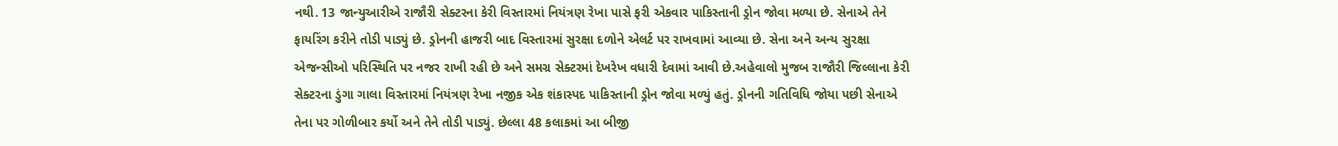નથી. 13 જાન્યુઆરીએ રાજૌરી સેક્ટરના કેરી વિસ્તારમાં નિયંત્રણ રેખા પાસે ફરી એકવાર પાકિસ્તાની ડ્રોન જોવા મળ્યા છે. સેનાએ તેને ફાયરિંગ કરીને તોડી પાડ્યું છે. ડ્રોનની હાજરી બાદ વિસ્તારમાં સુરક્ષા દળોને એલર્ટ પર રાખવામાં આવ્યા છે. સેના અને અન્ય સુરક્ષા એજન્સીઓ પરિસ્થિતિ પર નજર રાખી રહી છે અને સમગ્ર સેક્ટરમાં દેખરેખ વધારી દેવામાં આવી છે.અહેવાલો મુજબ રાજૌરી જિલ્લાના કેરી સેક્ટરના ડુંગા ગાલા વિસ્તારમાં નિયંત્રણ રેખા નજીક એક શંકાસ્પદ પાકિસ્તાની ડ્રોન જોવા મળ્યું હતું. ડ્રોનની ગતિવિધિ જોયા પછી સેનાએ તેના પર ગોળીબાર કર્યો અને તેને તોડી પાડ્યું. છેલ્લા 48 કલાકમાં આ બીજી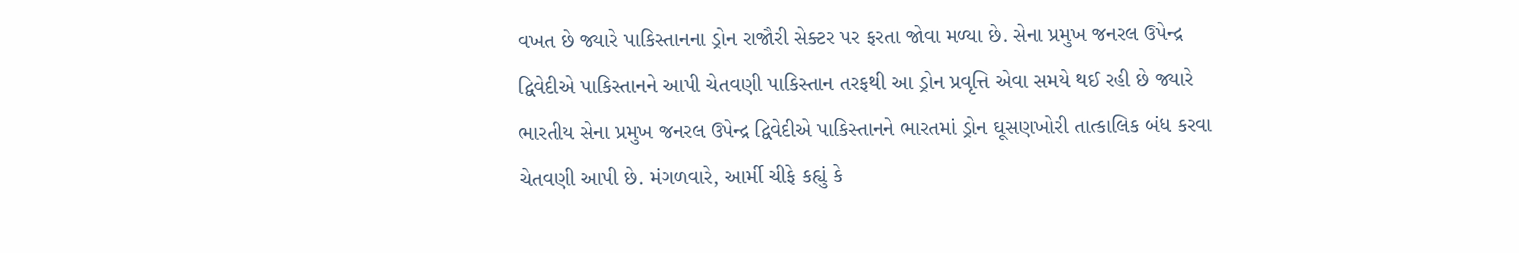વખત છે જ્યારે પાકિસ્તાનના ડ્રોન રાજૌરી સેક્ટર પર ફરતા જોવા મળ્યા છે. સેના પ્રમુખ જનરલ ઉપેન્દ્ર દ્વિવેદીએ પાકિસ્તાનને આપી ચેતવણી પાકિસ્તાન તરફથી આ ડ્રોન પ્રવૃત્તિ એવા સમયે થઈ રહી છે જ્યારે ભારતીય સેના પ્રમુખ જનરલ ઉપેન્દ્ર દ્વિવેદીએ પાકિસ્તાનને ભારતમાં ડ્રોન ઘૂસણખોરી તાત્કાલિક બંધ કરવા ચેતવણી આપી છે. મંગળવારે, આર્મી ચીફે કહ્યું કે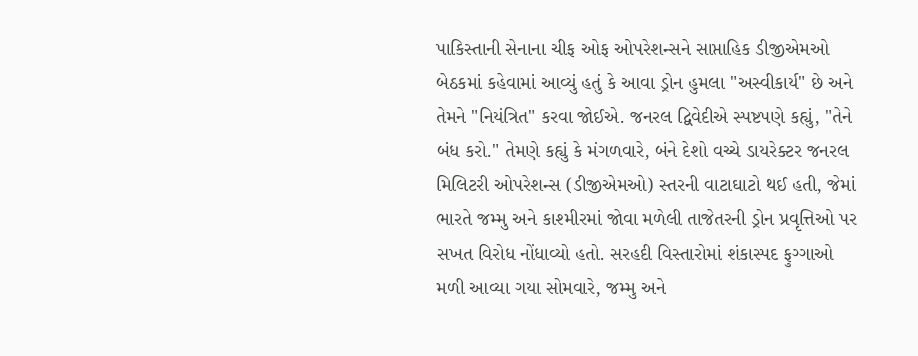પાકિસ્તાની સેનાના ચીફ ઓફ ઓપરેશન્સને સાપ્તાહિક ડીજીએમઓ બેઠકમાં કહેવામાં આવ્યું હતું કે આવા ડ્રોન હુમલા "અસ્વીકાર્ય" છે અને તેમને "નિયંત્રિત" કરવા જોઈએ. જનરલ દ્વિવેદીએ સ્પષ્ટપણે કહ્યું, "તેને બંધ કરો." તેમણે કહ્યું કે મંગળવારે, બંને દેશો વચ્ચે ડાયરેક્ટર જનરલ મિલિટરી ઓપરેશન્સ (ડીજીએમઓ) સ્તરની વાટાઘાટો થઈ હતી, જેમાં ભારતે જમ્મુ અને કાશ્મીરમાં જોવા મળેલી તાજેતરની ડ્રોન પ્રવૃત્તિઓ પર સખત વિરોધ નોંધાવ્યો હતો. સરહદી વિસ્તારોમાં શંકાસ્પદ ફુગ્ગાઓ મળી આવ્યા ગયા સોમવારે, જમ્મુ અને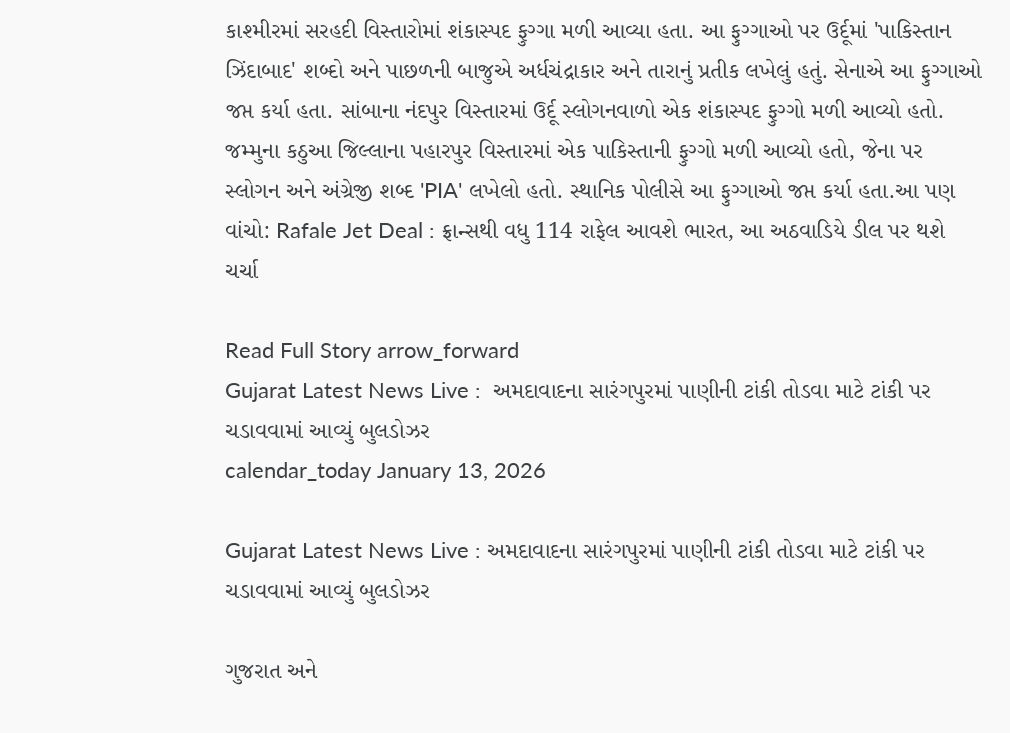કાશ્મીરમાં સરહદી વિસ્તારોમાં શંકાસ્પદ ફુગ્ગા મળી આવ્યા હતા. આ ફુગ્ગાઓ પર ઉર્દૂમાં 'પાકિસ્તાન ઝિંદાબાદ' શબ્દો અને પાછળની બાજુએ અર્ધચંદ્રાકાર અને તારાનું પ્રતીક લખેલું હતું. સેનાએ આ ફુગ્ગાઓ જપ્ત કર્યા હતા. સાંબાના નંદપુર વિસ્તારમાં ઉર્દૂ સ્લોગનવાળો એક શંકાસ્પદ ફુગ્ગો મળી આવ્યો હતો. જમ્મુના કઠુઆ જિલ્લાના પહારપુર વિસ્તારમાં એક પાકિસ્તાની ફુગ્ગો મળી આવ્યો હતો, જેના પર સ્લોગન અને અંગ્રેજી શબ્દ 'PIA' લખેલો હતો. સ્થાનિક પોલીસે આ ફુગ્ગાઓ જપ્ત કર્યા હતા.આ પણ વાંચો: Rafale Jet Deal : ફ્રાન્સથી વધુ 114 રાફેલ આવશે ભારત, આ અઠવાડિયે ડીલ પર થશે ચર્ચા

Read Full Story arrow_forward
Gujarat Latest News Live :  અમદાવાદના સારંગપુરમાં પાણીની ટાંકી તોડવા માટે ટાંકી પર ચડાવવામાં આવ્યું બુલડોઝર
calendar_today January 13, 2026

Gujarat Latest News Live : અમદાવાદના સારંગપુરમાં પાણીની ટાંકી તોડવા માટે ટાંકી પર ચડાવવામાં આવ્યું બુલડોઝર

ગુજરાત અને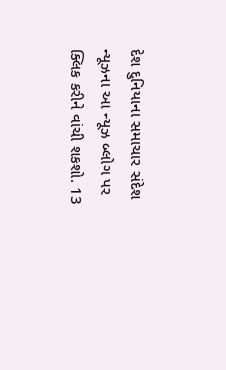દેશ દુનિયાના સમાચાર સંદેશ ન્યૂઝના આ ન્યૂઝ બ્લોગ પર ક્લિક કરીને વાંચી શકશો. 13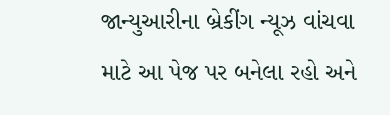જાન્યુઆરીના બ્રેકીંગ ન્યૂઝ વાંચવા માટે આ પેજ પર બનેલા રહો અને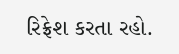રિફ્રેશ કરતા રહો.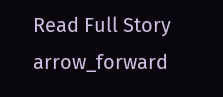Read Full Story arrow_forward